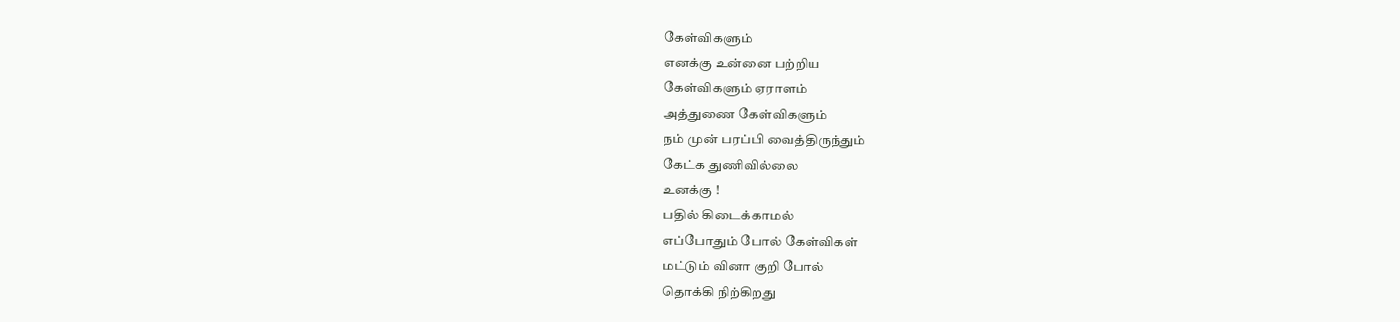கேள்விகளும்
எனக்கு உன்னை பற்றிய
கேள்விகளும் ஏராளம்
அத்துணை கேள்விகளும்
நம் முன் பரப்பி வைத்திருந்தும்
கேட்க துணிவில்லை
உனக்கு !
பதில் கிடைக்காமல்
எப்போதும் போல் கேள்விகள்
மட்டும் வினா குறி போல்
தொக்கி நிற்கிறது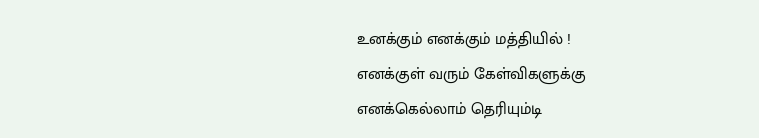உனக்கும் எனக்கும் மத்தியில் !
எனக்குள் வரும் கேள்விகளுக்கு
எனக்கெல்லாம் தெரியும்டி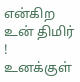என்கிற உன் திமிர் !
உனக்குள்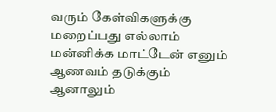வரும் கேள்விகளுக்கு
மறைப்பது எல்லாம்
மன்னிக்க மாட்டேன் எனும்
ஆணவம் தடுக்கும்
ஆனாலும்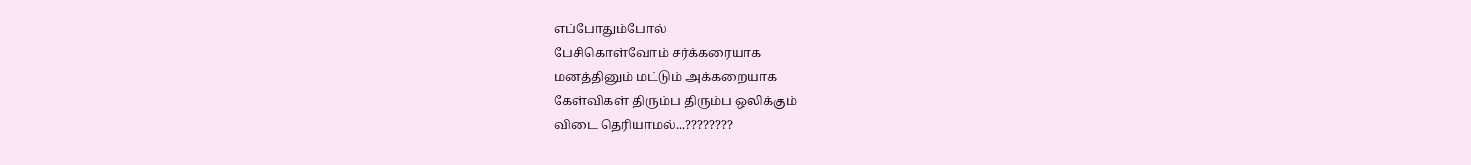எப்போதும்போல்
பேசிகொள்வோம் சர்க்கரையாக
மனத்தினும் மட்டும் அக்கறையாக
கேள்விகள் திரும்ப திரும்ப ஒலிக்கும்
விடை தெரியாமல்...????????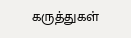கருத்துகள்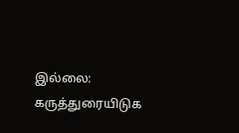இல்லை:
கருத்துரையிடுக